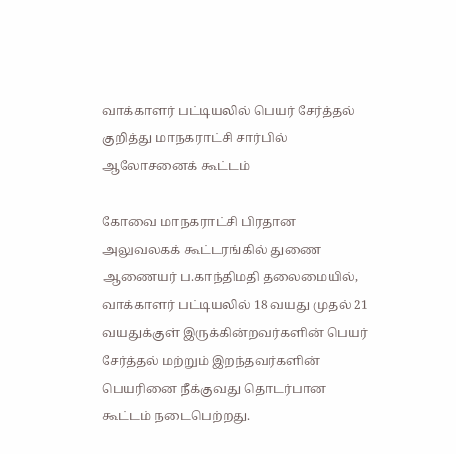வாக்காளர் பட்டியலில் பெயர் சேர்த்தல் குறித்து மாநகராட்சி சார்பில் ஆலோசனைக் கூட்டம்

கோவை மாநகராட்சி பிரதான அலுவலகக் கூட்டரங்கில் துணை ஆணையர் ப.காந்திமதி தலைமையில், வாக்காளர் பட்டியலில் 18 வயது முதல் 21 வயதுக்குள் இருக்கின்றவர்களின் பெயர் சேர்த்தல் மற்றும் இறந்தவர்களின் பெயரினை நீக்குவது தொடர்பான கூட்டம் நடைபெற்றது.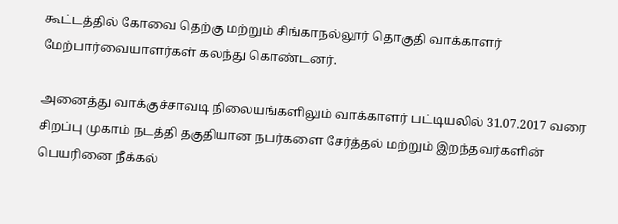கூட்டத்தில் கோவை தெற்கு மற்றும் சிங்காநல்லூர் தொகுதி வாக்காளர் மேற்பார்வையாளர்கள் கலந்து கொண்டனர்.

அனைத்து வாக்குச்சாவடி நிலையங்களிலும் வாக்காளர் பட்டியலில் 31.07.2017 வரை சிறப்பு முகாம் நடத்தி தகுதியான நபர்களை சேர்த்தல் மற்றும் இறந்தவர்களின் பெயரினை நீக்கல்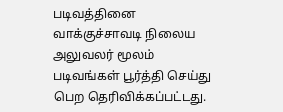படிவத்தினை வாக்குச்சாவடி நிலைய அலுவலர் மூலம் படிவங்கள் பூர்த்தி செய்து பெற தெரிவிக்கப்பட்டது.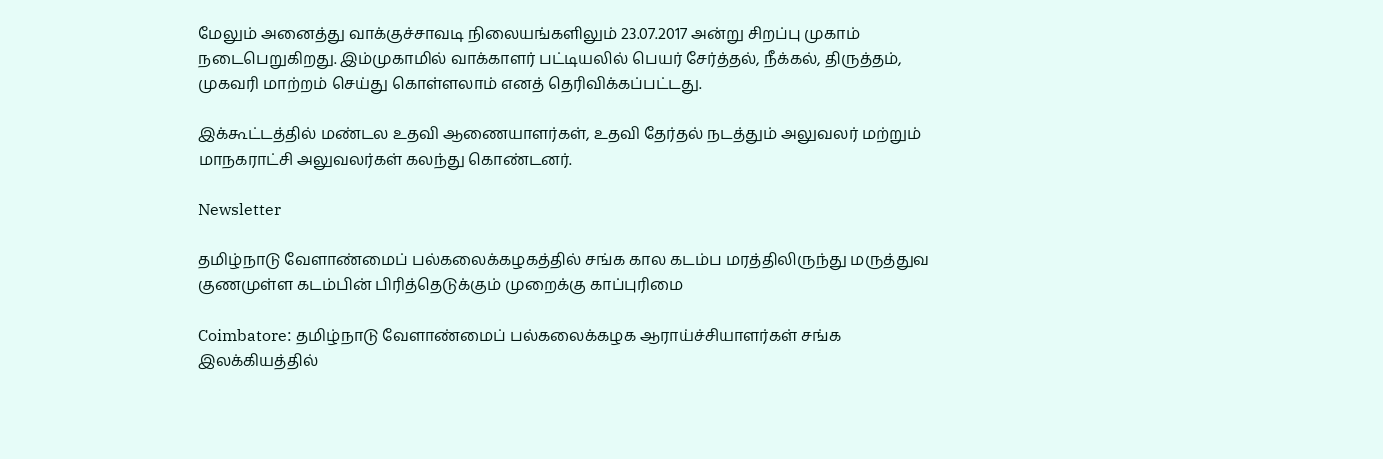மேலும் அனைத்து வாக்குச்சாவடி நிலையங்களிலும் 23.07.2017 அன்று சிறப்பு முகாம் நடைபெறுகிறது. இம்முகாமில் வாக்காளர் பட்டியலில் பெயர் சேர்த்தல், நீக்கல், திருத்தம், முகவரி மாற்றம் செய்து கொள்ளலாம் எனத் தெரிவிக்கப்பட்டது.

இக்கூட்டத்தில் மண்டல உதவி ஆணையாளர்கள், உதவி தேர்தல் நடத்தும் அலுவலர் மற்றும் மாநகராட்சி அலுவலர்கள் கலந்து கொண்டனர்.

Newsletter

தமிழ்நாடு வேளாண்மைப் பல்கலைக்கழகத்தில் சங்க கால கடம்ப மரத்திலிருந்து மருத்துவ குணமுள்ள கடம்பின் பிரித்தெடுக்கும் முறைக்கு காப்புரிமை

Coimbatore: தமிழ்நாடு வேளாண்மைப் பல்கலைக்கழக ஆராய்ச்சியாளர்கள் சங்க இலக்கியத்தில்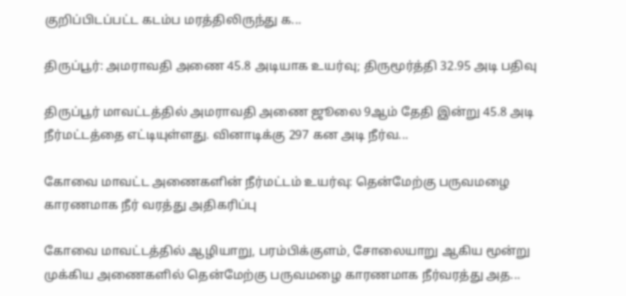குறிப்பிடப்பட்ட கடம்ப மரத்திலிருந்து க...

திருப்பூர்: அமராவதி அணை 45.8 அடியாக உயர்வு; திருமூர்த்தி 32.95 அடி பதிவு

திருப்பூர் மாவட்டத்தில் அமராவதி அணை ஜூலை 9ஆம் தேதி இன்று 45.8 அடி நீர்மட்டத்தை எட்டியுள்ளது. வினாடிக்கு 297 கன அடி நீர்வ...

கோவை மாவட்ட அணைகளின் நீர்மட்டம் உயர்வு: தென்மேற்கு பருவமழை காரணமாக நீர் வரத்து அதிகரிப்பு

கோவை மாவட்டத்தில் ஆழியாறு, பரம்பிக்குளம், சோலையாறு ஆகிய மூன்று முக்கிய அணைகளில் தென்மேற்கு பருவமழை காரணமாக நீர்வரத்து அத...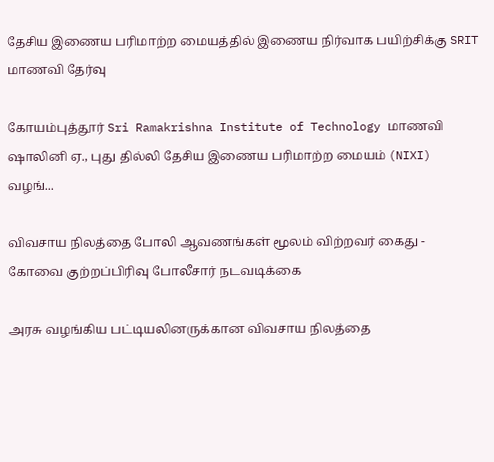தேசிய இணைய பரிமாற்ற மையத்தில் இணைய நிர்வாக பயிற்சிக்கு SRIT மாணவி தேர்வு

கோயம்புத்தூர் Sri Ramakrishna Institute of Technology மாணவி ஷாலினி ஏ., புது தில்லி தேசிய இணைய பரிமாற்ற மையம் (NIXI) வழங்...

விவசாய நிலத்தை போலி ஆவணங்கள் மூலம் விற்றவர் கைது - கோவை குற்றப்பிரிவு போலீசார் நடவடிக்கை

அரசு வழங்கிய பட்டியலினருக்கான விவசாய நிலத்தை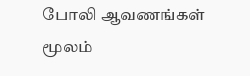போலி ஆவணங்கள் மூலம்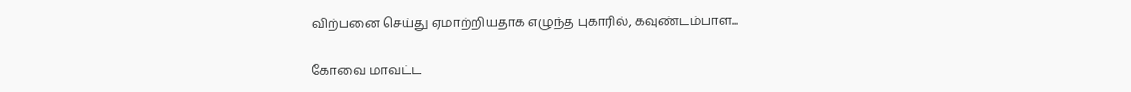விற்பனை செய்து ஏமாற்றியதாக எழுந்த புகாரில், கவுண்டம்பாள...

கோவை மாவட்ட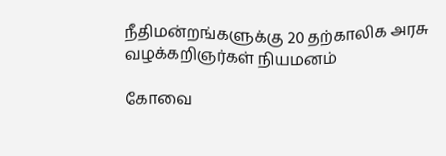நீதிமன்றங்களுக்கு 20 தற்காலிக அரசு வழக்கறிஞர்கள் நியமனம்

கோவை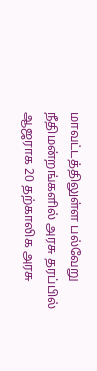மாவட்டத்திலுள்ள பல்வேறு நீதிமன்றங்களில் அரசு தரப்பில் ஆஜராக 20 தற்காலிக அரசு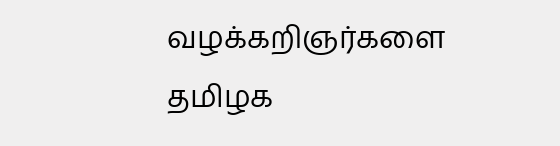வழக்கறிஞர்களை தமிழக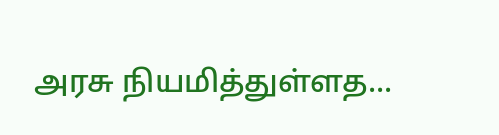அரசு நியமித்துள்ளத...